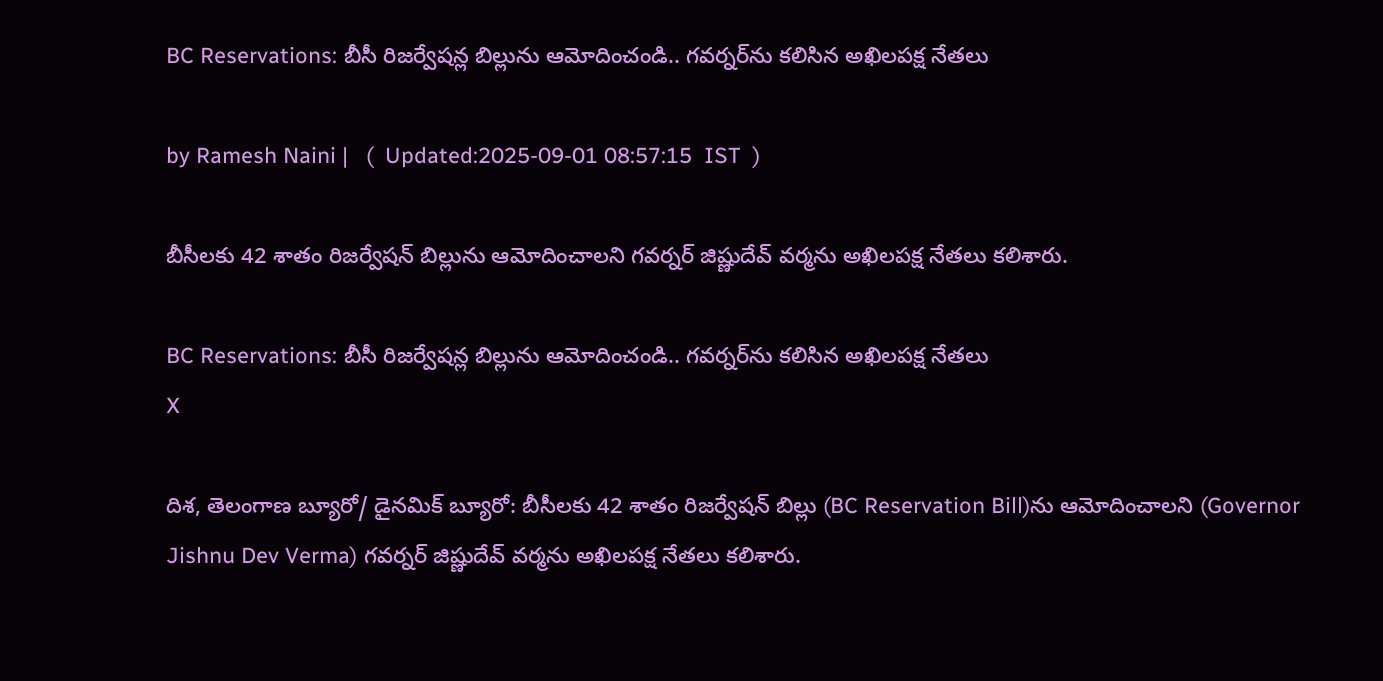BC Reservations: బీసీ రిజర్వేషన్ల బిల్లును ఆమోదించండి.. గవర్నర్‌‌ను కలిసిన అఖిలపక్ష నేతలు

by Ramesh Naini |   (  Updated:2025-09-01 08:57:15  IST  )

బీసీలకు 42 శాతం రిజర్వేషన్ బిల్లును ఆమోదించాలని గవర్నర్ జిష్ణుదేవ్ వర్మను అఖిలపక్ష నేతలు కలిశారు.

BC Reservations: బీసీ రిజర్వేషన్ల బిల్లును ఆమోదించండి.. గవర్నర్‌‌ను కలిసిన అఖిలపక్ష నేతలు
X

దిశ, తెలంగాణ బ్యూరో/ డైనమిక్ బ్యూరో: బీసీలకు 42 శాతం రిజర్వేషన్ బిల్లు (BC Reservation Bill)ను ఆమోదించాలని (Governor Jishnu Dev Verma) గవర్నర్ జిష్ణుదేవ్ వర్మను అఖిలపక్ష నేతలు కలిశారు.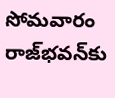సోమవారం రాజ్‌భవన్‌కు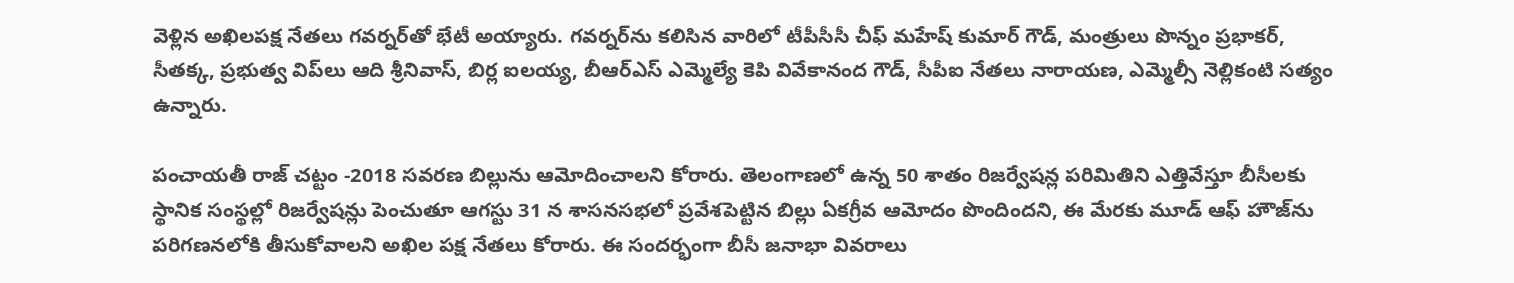వెళ్లిన అఖిలపక్ష నేతలు గవర్నర్‌తో భేటీ అయ్యారు. గవర్నర్‌ను కలిసిన వారిలో టీపీసీసీ చీఫ్ మహేష్ కుమార్ గౌడ్, మంత్రులు పొన్నం ప్రభాకర్, సీతక్క, ప్రభుత్వ విప్‌లు ఆది శ్రీనివాస్, బిర్ల ఐలయ్య, బీఆర్ఎస్ ఎమ్మెల్యే కెపి వివేకానంద గౌడ్, సీపీఐ నేతలు నారాయణ, ఎమ్మెల్సీ నెల్లికంటి సత్యం ఉన్నారు.

పంచాయతీ రాజ్ చట్టం -2018 సవరణ బిల్లును ఆమోదించాలని కోరారు. తెలంగాణలో ఉన్న 50 శాతం రిజర్వేషన్ల పరిమితిని ఎత్తివేస్తూ బీసీలకు స్థానిక సంస్థల్లో రిజర్వేషన్లు పెంచుతూ ఆగస్టు 31 న శాసనసభలో ప్రవేశపెట్టిన బిల్లు ఏకగ్రీవ ఆమోదం పొందిందని, ఈ మేరకు మూడ్ ఆఫ్ హౌజ్‌ను పరిగణనలోకి తీసుకోవాలని అఖిల పక్ష నేతలు కోరారు. ఈ సందర్భంగా బీసీ జనాభా వివరాలు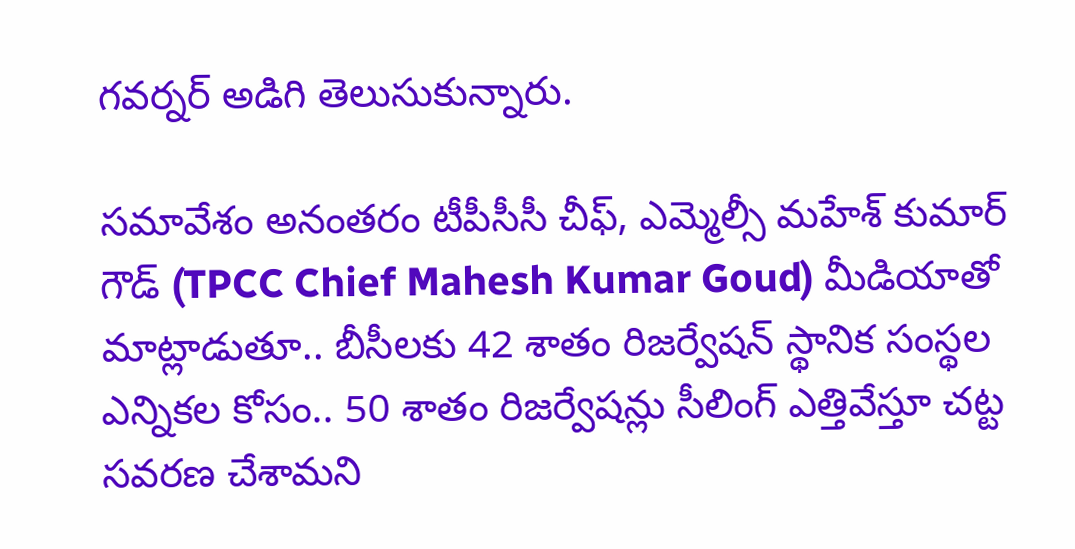గవర్నర్ అడిగి తెలుసుకున్నారు.

సమావేశం అనంతరం టీపీసీసీ చీఫ్, ఎమ్మెల్సీ మహేశ్ కుమార్ గౌడ్ (TPCC Chief Mahesh Kumar Goud) మీడియాతో మాట్లాడుతూ.. బీసీలకు 42 శాతం రిజర్వేషన్ స్థానిక సంస్థల ఎన్నికల కోసం.. 50 శాతం రిజర్వేషన్లు సీలింగ్ ఎత్తివేస్తూ చట్ట సవరణ చేశామని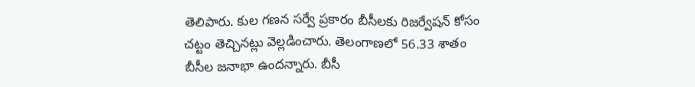తెలిపారు. కుల గణన సర్వే ప్రకారం బీసీలకు రిజర్వేషన్ కోసం చట్టం తెచ్చినట్లు వెల్లడించారు. తెలంగాణలో 56.33 శాతం బీసీల జనాభా ఉందన్నారు. బీసీ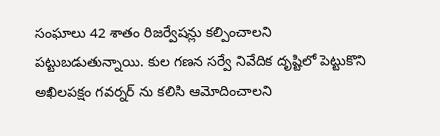సంఘాలు 42 శాతం రిజర్వేషన్లు కల్పించాలని పట్టుబడుతున్నాయి. కుల గణన సర్వే నివేదిక దృష్టిలో పెట్టుకొని అఖిలపక్షం గవర్నర్ ను కలిసి ఆమోదించాలని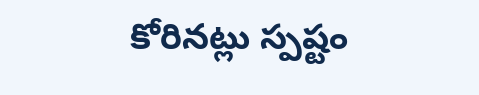కోరినట్లు స్పష్టం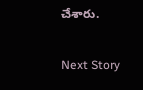చేశారు.

Next Story